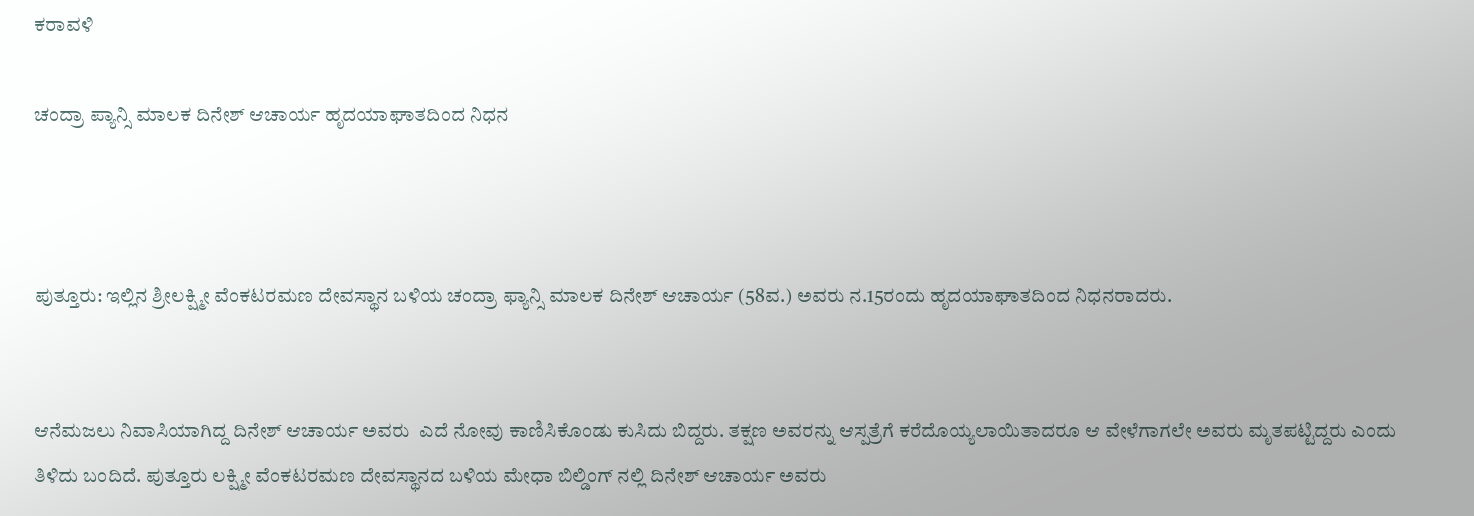ಕರಾವಳಿ

ಚಂದ್ರಾ ಪ್ಯಾನ್ಸಿ ಮಾಲಕ ದಿನೇಶ್ ಆಚಾರ್ಯ ಹೃದಯಾಘಾತದಿಂದ ನಿಧನ



ಪುತ್ತೂರು: ಇಲ್ಲಿನ ಶ್ರೀಲಕ್ಷ್ಮೀ ವೆಂಕಟರಮಣ ದೇವಸ್ಥಾನ ಬಳಿಯ ಚಂದ್ರಾ ಫ್ಯಾನ್ಸಿ ಮಾಲಕ ದಿನೇಶ್ ಆಚಾರ್ಯ (58ವ.) ಅವರು ನ.15ರಂದು ಹೃದಯಾಘಾತದಿಂದ ನಿಧನರಾದರು.


ಆನೆಮಜಲು ನಿವಾಸಿಯಾಗಿದ್ದ ದಿನೇಶ್ ಆಚಾರ್ಯ ಅವರು  ಎದೆ ನೋವು ಕಾಣಿಸಿಕೊಂಡು ಕುಸಿದು ಬಿದ್ದರು. ತಕ್ಷಣ ಅವರನ್ನು ಆಸ್ಪತ್ರೆಗೆ ಕರೆದೊಯ್ಯಲಾಯಿತಾದರೂ ಆ ವೇಳೆಗಾಗಲೇ ಅವರು ಮೃತಪಟ್ಟಿದ್ದರು ಎಂದು ತಿಳಿದು ಬಂದಿದೆ. ಪುತ್ತೂರು ಲಕ್ಷ್ಮೀ ವೆಂಕಟರಮಣ ದೇವಸ್ಥಾನದ ಬಳಿಯ ಮೇಧಾ ಬಿಲ್ಡಿಂಗ್‌ ನಲ್ಲಿ ದಿನೇಶ್ ಆಚಾರ್ಯ ಅವರು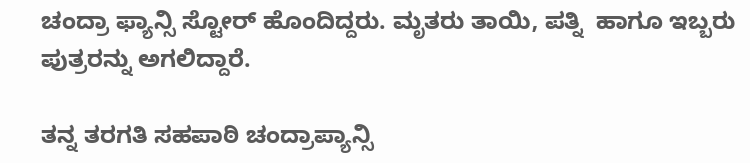ಚಂದ್ರಾ ಫ್ಯಾನ್ಸಿ ಸ್ಟೋರ್ ಹೊಂದಿದ್ದರು. ಮೃತರು ತಾಯಿ, ಪತ್ನಿ  ಹಾಗೂ ಇಬ್ಬರು ಪುತ್ರರನ್ನು ಅಗಲಿದ್ದಾರೆ.

ತನ್ನ ತರಗತಿ ಸಹಪಾಠಿ ಚಂದ್ರಾಪ್ಯಾನ್ಸಿ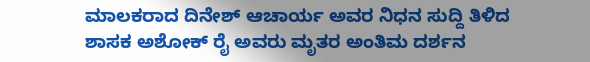ಮಾಲಕರಾದ ದಿನೇಶ್ ಆಚಾರ್ಯ ಅವರ ನಿಧನ ಸುದ್ದಿ ತಿಳಿದ ಶಾಸಕ ಅಶೋಕ್ ರೈ ಅವರು ಮೃತರ ಅಂತಿಮ ದರ್ಶನ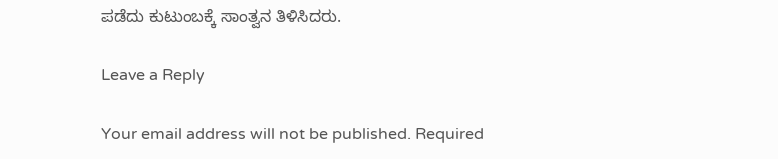ಪಡೆದು ಕುಟುಂಬಕ್ಕೆ ಸಾಂತ್ವನ ತಿಳಿಸಿದರು.

Leave a Reply

Your email address will not be published. Required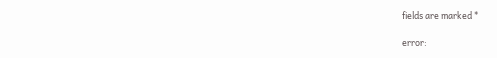fields are marked *

error: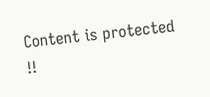Content is protected !!